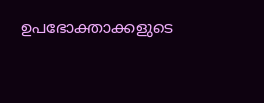ഉപഭോക്താക്കളുടെ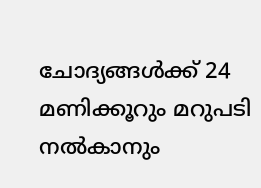ചോദ്യങ്ങൾക്ക് 24 മണിക്കൂറും മറുപടി നൽകാനും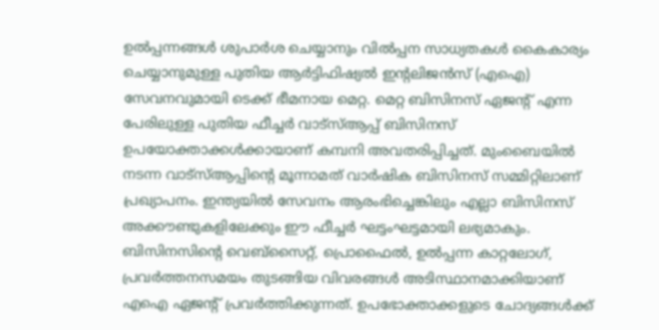ഉൽപ്പന്നങ്ങൾ ശുപാർശ ചെയ്യാനും വിൽപ്പന സാധ്യതകൾ കൈകാര്യം ചെയ്യാനുമുള്ള പുതിയ ആർട്ടിഫിഷ്യൽ ഇന്റലിജൻസ് (എഐ) സേവനവുമായി ടെക്ക് ഭീമനായ മെറ്റ. മെറ്റ ബിസിനസ് ഏജന്റ് എന്ന പേരിലുള്ള പുതിയ ഫീച്ചർ വാട്സ്ആപ്പ് ബിസിനസ് ഉപയോക്താക്കൾക്കായാണ് കമ്പനി അവതരിപ്പിച്ചത്. മുംബൈയിൽ നടന്ന വാട്സ്ആപ്പിന്റെ മൂന്നാമത് വാർഷിക ബിസിനസ് സമ്മിറ്റിലാണ് പ്രഖ്യാപനം. ഇന്ത്യയിൽ സേവനം ആരംഭിച്ചെങ്കിലും എല്ലാ ബിസിനസ് അക്കൗണ്ടുകളിലേക്കും ഈ ഫീച്ചർ ഘട്ടംഘട്ടമായി ലഭ്യമാകും.
ബിസിനസിന്റെ വെബ്സൈറ്റ്, പ്രൊഫൈൽ, ഉൽപ്പന്ന കാറ്റലോഗ്, പ്രവർത്തനസമയം തുടങ്ങിയ വിവരങ്ങൾ അടിസ്ഥാനമാക്കിയാണ് എഐ ഏജന്റ് പ്രവർത്തിക്കുന്നത്. ഉപഭോക്താക്കളുടെ ചോദ്യങ്ങൾക്ക്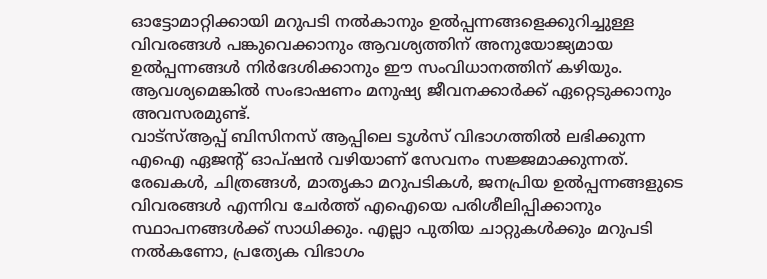ഓട്ടോമാറ്റിക്കായി മറുപടി നൽകാനും ഉൽപ്പന്നങ്ങളെക്കുറിച്ചുള്ള വിവരങ്ങൾ പങ്കുവെക്കാനും ആവശ്യത്തിന് അനുയോജ്യമായ ഉൽപ്പന്നങ്ങൾ നിർദേശിക്കാനും ഈ സംവിധാനത്തിന് കഴിയും. ആവശ്യമെങ്കിൽ സംഭാഷണം മനുഷ്യ ജീവനക്കാർക്ക് ഏറ്റെടുക്കാനും അവസരമുണ്ട്.
വാട്സ്ആപ്പ് ബിസിനസ് ആപ്പിലെ ടൂൾസ് വിഭാഗത്തിൽ ലഭിക്കുന്ന എഐ ഏജന്റ് ഓപ്ഷൻ വഴിയാണ് സേവനം സജ്ജമാക്കുന്നത്. രേഖകൾ, ചിത്രങ്ങൾ, മാതൃകാ മറുപടികൾ, ജനപ്രിയ ഉൽപ്പന്നങ്ങളുടെ വിവരങ്ങൾ എന്നിവ ചേർത്ത് എഐയെ പരിശീലിപ്പിക്കാനും സ്ഥാപനങ്ങൾക്ക് സാധിക്കും. എല്ലാ പുതിയ ചാറ്റുകൾക്കും മറുപടി നൽകണോ, പ്രത്യേക വിഭാഗം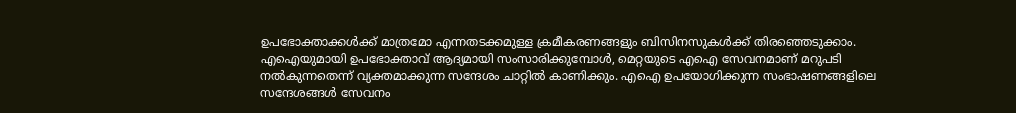ഉപഭോക്താക്കൾക്ക് മാത്രമോ എന്നതടക്കമുള്ള ക്രമീകരണങ്ങളും ബിസിനസുകൾക്ക് തിരഞ്ഞെടുക്കാം.
എഐയുമായി ഉപഭോക്താവ് ആദ്യമായി സംസാരിക്കുമ്പോൾ, മെറ്റയുടെ എഐ സേവനമാണ് മറുപടി നൽകുന്നതെന്ന് വ്യക്തമാക്കുന്ന സന്ദേശം ചാറ്റിൽ കാണിക്കും. എഐ ഉപയോഗിക്കുന്ന സംഭാഷണങ്ങളിലെ സന്ദേശങ്ങൾ സേവനം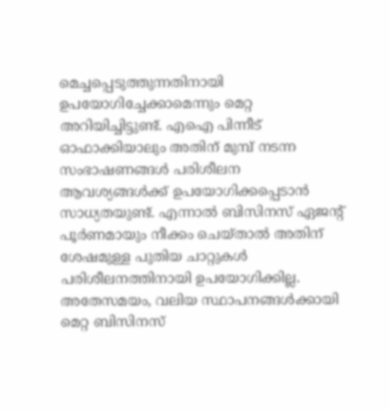മെച്ചപ്പെടുത്തുന്നതിനായി ഉപയോഗിച്ചേക്കാമെന്നും മെറ്റ അറിയിച്ചിട്ടുണ്ട്. എഐ പിന്നീട് ഓഫാക്കിയാലും അതിന് മുമ്പ് നടന്ന സംഭാഷണങ്ങൾ പരിശീലന ആവശ്യങ്ങൾക്ക് ഉപയോഗിക്കപ്പെടാൻ സാധ്യതയുണ്ട്. എന്നാൽ ബിസിനസ് ഏജന്റ് പൂർണമായും നീക്കം ചെയ്താൽ അതിന് ശേഷമുള്ള പുതിയ ചാറ്റുകൾ പരിശീലനത്തിനായി ഉപയോഗിക്കില്ല.
അതേസമയം, വലിയ സ്ഥാപനങ്ങൾക്കായി മെറ്റ ബിസിനസ്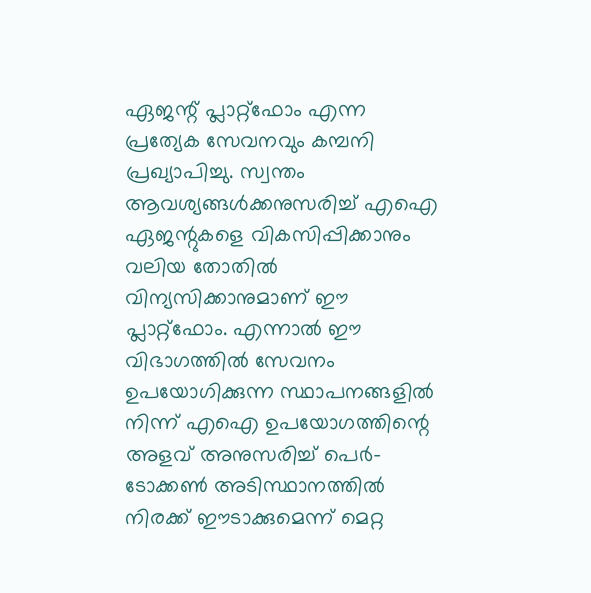ഏജന്റ് പ്ലാറ്റ്ഫോം എന്ന പ്രത്യേക സേവനവും കമ്പനി പ്രഖ്യാപിച്ചു. സ്വന്തം ആവശ്യങ്ങൾക്കനുസരിച്ച് എഐ ഏജന്റുകളെ വികസിപ്പിക്കാനും വലിയ തോതിൽ വിന്യസിക്കാനുമാണ് ഈ പ്ലാറ്റ്ഫോം. എന്നാൽ ഈ വിഭാഗത്തിൽ സേവനം ഉപയോഗിക്കുന്ന സ്ഥാപനങ്ങളിൽ നിന്ന് എഐ ഉപയോഗത്തിന്റെ അളവ് അനുസരിച്ച് പെർ-ടോക്കൺ അടിസ്ഥാനത്തിൽ നിരക്ക് ഈടാക്കുമെന്ന് മെറ്റ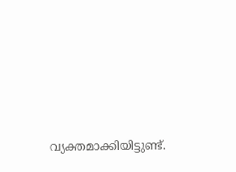വ്യക്തമാക്കിയിട്ടുണ്ട്.